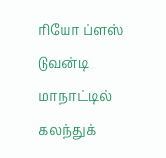ரியோ ப்ளஸ் டுவன்டி மாநாட்டில் கலந்துக்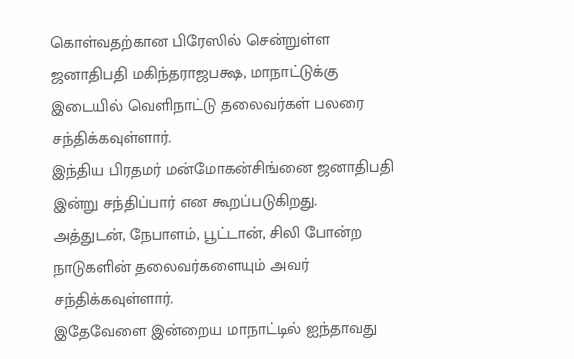கொள்வதற்கான பிரேஸில் சென்றுள்ள ஜனாதிபதி மகிந்தராஜபக்ஷ, மாநாட்டுக்கு இடையில் வெளிநாட்டு தலைவர்கள் பலரை சந்திக்கவுள்ளார்.
இந்திய பிரதமர் மன்மோகன்சிங்னை ஜனாதிபதி இன்று சந்திப்பார் என கூறப்படுகிறது.
அத்துடன், நேபாளம், பூட்டான், சிலி போன்ற நாடுகளின் தலைவர்களையும் அவர் சந்திக்கவுள்ளார்.
இதேவேளை இன்றைய மாநாட்டில் ஐந்தாவது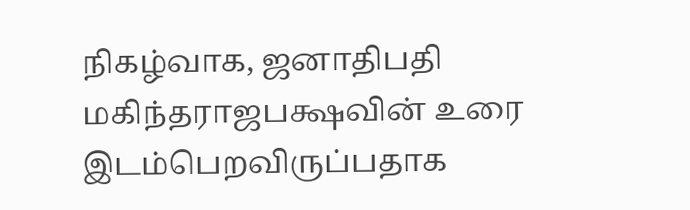நிகழ்வாக, ஜனாதிபதி மகிந்தராஜபக்ஷவின் உரை இடம்பெறவிருப்பதாக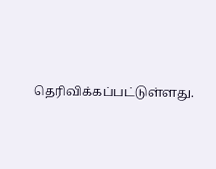தெரிவிக்கப்பட்டுள்ளது.